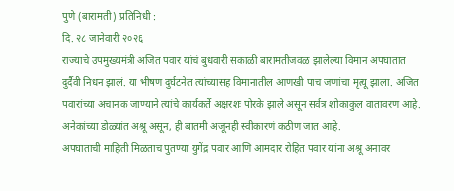पुणे (बारामती) प्रतिनिधी :
दि. २८ जानेवारी २०२६
राज्याचे उपमुख्यमंत्री अजित पवार यांचं बुधवारी सकाळी बारामतीजवळ झालेल्या विमान अपघातात दुर्दैवी निधन झालं. या भीषण दुर्घटनेत त्यांच्यासह विमानातील आणखी पाच जणांचा मृत्यू झाला. अजित पवारांच्या अचानक जाण्याने त्यांचे कार्यकर्ते अक्षरशः पोरके झाले असून सर्वत्र शोकाकुल वातावरण आहे. अनेकांच्या डोळ्यांत अश्रू असून, ही बातमी अजूनही स्वीकारणं कठीण जात आहे.
अपघाताची माहिती मिळताच पुतण्या युगेंद्र पवार आणि आमदार रोहित पवार यांना अश्रू अनावर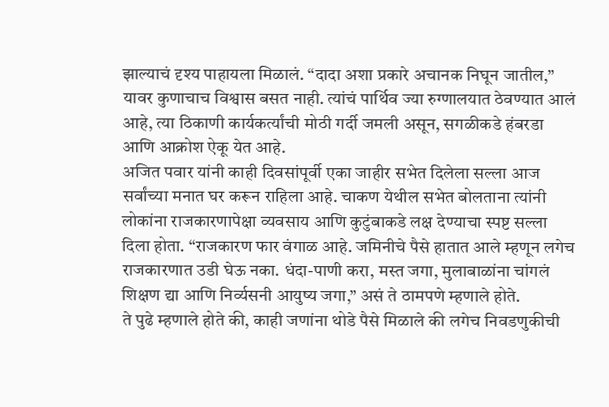झाल्याचं दृश्य पाहायला मिळालं. “दादा अशा प्रकारे अचानक निघून जातील,” यावर कुणाचाच विश्वास बसत नाही. त्यांचं पार्थिव ज्या रुग्णालयात ठेवण्यात आलं आहे, त्या ठिकाणी कार्यकर्त्यांची मोठी गर्दी जमली असून, सगळीकडे हंबरडा आणि आक्रोश ऐकू येत आहे.
अजित पवार यांनी काही दिवसांपूर्वी एका जाहीर सभेत दिलेला सल्ला आज सर्वांच्या मनात घर करून राहिला आहे. चाकण येथील सभेत बोलताना त्यांनी लोकांना राजकारणापेक्षा व्यवसाय आणि कुटुंबाकडे लक्ष देण्याचा स्पष्ट सल्ला दिला होता. “राजकारण फार वंगाळ आहे. जमिनीचे पैसे हातात आले म्हणून लगेच राजकारणात उडी घेऊ नका. धंदा-पाणी करा, मस्त जगा, मुलाबाळांना चांगलं शिक्षण द्या आणि निर्व्यसनी आयुष्य जगा,” असं ते ठामपणे म्हणाले होते.
ते पुढे म्हणाले होते की, काही जणांना थोडे पैसे मिळाले की लगेच निवडणुकीची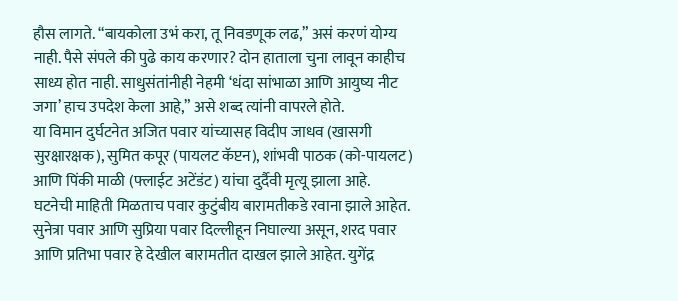हौस लागते. “बायकोला उभं करा, तू निवडणूक लढ,” असं करणं योग्य नाही. पैसे संपले की पुढे काय करणार? दोन हाताला चुना लावून काहीच साध्य होत नाही. साधुसंतांनीही नेहमी ‘धंदा सांभाळा आणि आयुष्य नीट जगा’ हाच उपदेश केला आहे,” असे शब्द त्यांनी वापरले होते.
या विमान दुर्घटनेत अजित पवार यांच्यासह विदीप जाधव (खासगी सुरक्षारक्षक), सुमित कपूर (पायलट कॅप्टन), शांभवी पाठक (को-पायलट) आणि पिंकी माळी (फ्लाईट अटेंडंट) यांचा दुर्दैवी मृत्यू झाला आहे.
घटनेची माहिती मिळताच पवार कुटुंबीय बारामतीकडे रवाना झाले आहेत. सुनेत्रा पवार आणि सुप्रिया पवार दिल्लीहून निघाल्या असून, शरद पवार आणि प्रतिभा पवार हे देखील बारामतीत दाखल झाले आहेत. युगेंद्र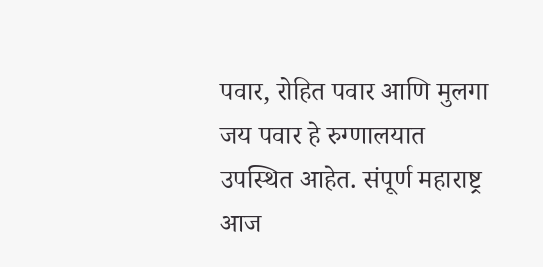पवार, रोहित पवार आणि मुलगा जय पवार हे रुग्णालयात उपस्थित आहेत. संपूर्ण महाराष्ट्र आज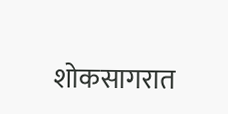शोकसागरात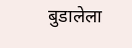बुडालेला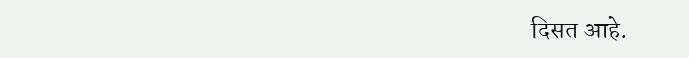दिसत आहे.